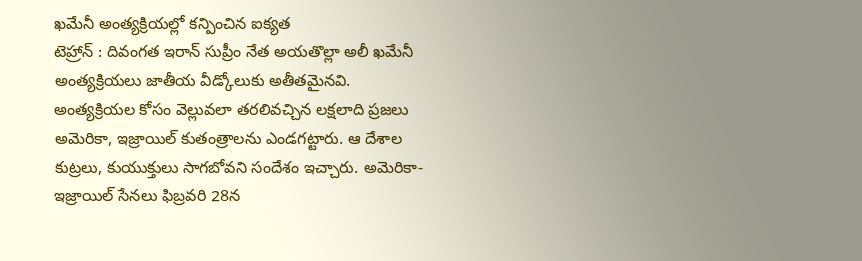ఖమేనీ అంత్యక్రియల్లో కన్పించిన ఐక్యత
టెహ్రాన్ : దివంగత ఇరాన్ సుప్రీం నేత అయతొల్లా అలీ ఖమేనీ అంత్యక్రియలు జాతీయ వీడ్కోలుకు అతీతమైనవి. అంత్యక్రియల కోసం వెల్లువలా తరలివచ్చిన లక్షలాది ప్రజలు అమెరికా, ఇజ్రాయిల్ కుతంత్రాలను ఎండగట్టారు. ఆ దేశాల కుట్రలు, కుయుక్తులు సాగబోవని సందేశం ఇచ్చారు. అమెరికా-ఇజ్రాయిల్ సేనలు ఫిబ్రవరి 28న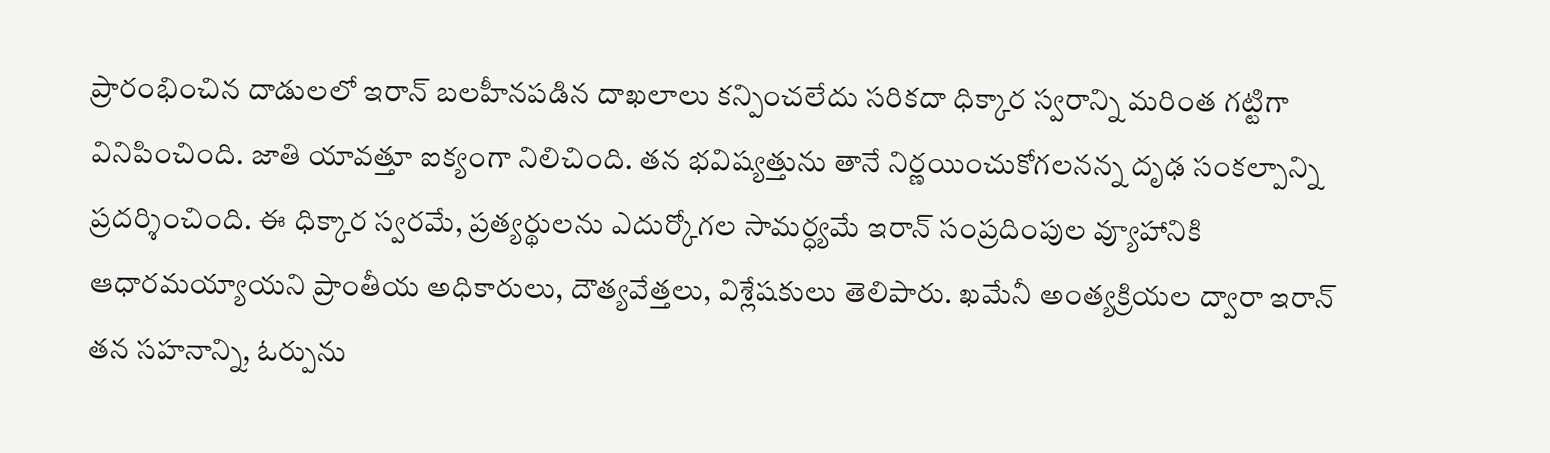ప్రారంభించిన దాడులలో ఇరాన్ బలహీనపడిన దాఖలాలు కన్పించలేదు సరికదా ధిక్కార స్వరాన్ని మరింత గట్టిగా వినిపించింది. జాతి యావత్తూ ఐక్యంగా నిలిచింది. తన భవిష్యత్తును తానే నిర్ణయించుకోగలనన్న దృఢ సంకల్పాన్ని ప్రదర్శించింది. ఈ ధిక్కార స్వరమే, ప్రత్యర్థులను ఎదుర్కోగల సామర్ధ్యమే ఇరాన్ సంప్రదింపుల వ్యూహానికి ఆధారమయ్యాయని ప్రాంతీయ అధికారులు, దౌత్యవేత్తలు, విశ్లేషకులు తెలిపారు. ఖమేనీ అంత్యక్రియల ద్వారా ఇరాన్ తన సహనాన్ని, ఓర్పును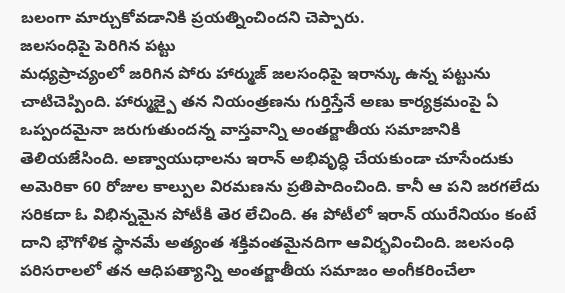బలంగా మార్చుకోవడానికి ప్రయత్నించిందని చెప్పారు.
జలసంధిపై పెరిగిన పట్టు
మధ్యప్రాచ్యంలో జరిగిన పోరు హార్ముజ్ జలసంధిపై ఇరాన్కు ఉన్న పట్టును చాటిచెప్పింది. హార్ముజ్పై తన నియంత్రణను గుర్తిస్తేనే అణు కార్యక్రమంపై ఏ ఒప్పందమైనా జరుగుతుందన్న వాస్తవాన్ని అంతర్జాతీయ సమాజానికి తెలియజేసింది. అణ్వాయుధాలను ఇరాన్ అభివృద్ధి చేయకుండా చూసేందుకు అమెరికా 60 రోజుల కాల్పుల విరమణను ప్రతిపాదించింది. కానీ ఆ పని జరగలేదు సరికదా ఓ విభిన్నమైన పోటీకి తెర లేచింది. ఈ పోటీలో ఇరాన్ యురేనియం కంటే దాని భౌగోళిక స్థానమే అత్యంత శక్తివంతమైనదిగా ఆవిర్భవించింది. జలసంధి పరిసరాలలో తన ఆధిపత్యాన్ని అంతర్జాతీయ సమాజం అంగీకరించేలా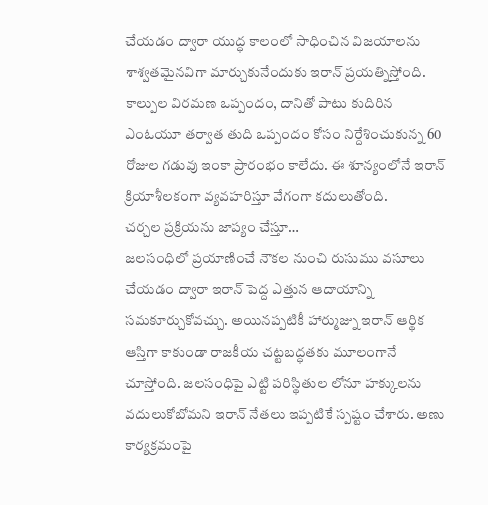చేయడం ద్వారా యుద్ధ కాలంలో సాధించిన విజయాలను శాశ్వతమైనవిగా మార్చుకునేందుకు ఇరాన్ ప్రయత్నిస్తోంది. కాల్పుల విరమణ ఒప్పందం, దానితో పాటు కుదిరిన ఎంఓయూ తర్వాత తుది ఒప్పందం కోసం నిర్దేశించుకున్న 60 రోజుల గడువు ఇంకా ప్రారంభం కాలేదు. ఈ శూన్యంలోనే ఇరాన్ క్రియాశీలకంగా వ్యవహరిస్తూ వేగంగా కదులుతోంది.
చర్చల ప్రక్రియను జాప్యం చేస్తూ…
జలసంధిలో ప్రయాణించే నౌకల నుంచి రుసుము వసూలు చేయడం ద్వారా ఇరాన్ పెద్ద ఎత్తున ఆదాయాన్ని సమకూర్చుకోవచ్చు. అయినప్పటికీ హార్ముజ్ను ఇరాన్ ఆర్థిక ఆస్తిగా కాకుండా రాజకీయ చట్టబద్ధతకు మూలంగానే చూస్తోంది. జలసంధిపై ఎట్టి పరిస్థితుల లోనూ హక్కులను వదులుకోబోమని ఇరాన్ నేతలు ఇప్పటికే స్పష్టం చేశారు. అణు కార్యక్రమంపై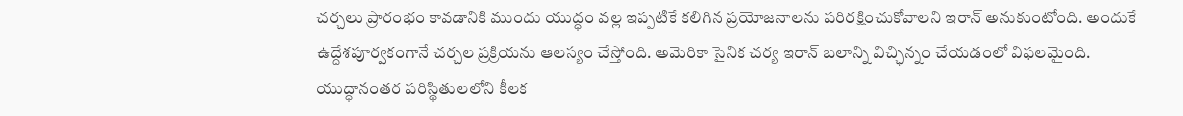చర్చలు ప్రారంభం కావడానికి ముందు యుద్ధం వల్ల ఇప్పటికే కలిగిన ప్రయోజనాలను పరిరక్షించుకోవాలని ఇరాన్ అనుకుంటోంది. అందుకే ఉద్దేశపూర్వకంగానే చర్చల ప్రక్రియను ఆలస్యం చేస్తోంది. అమెరికా సైనిక చర్య ఇరాన్ బలాన్ని విచ్ఛిన్నం చేయడంలో విఫలమైంది. యుద్ధానంతర పరిస్థితులలోని కీలక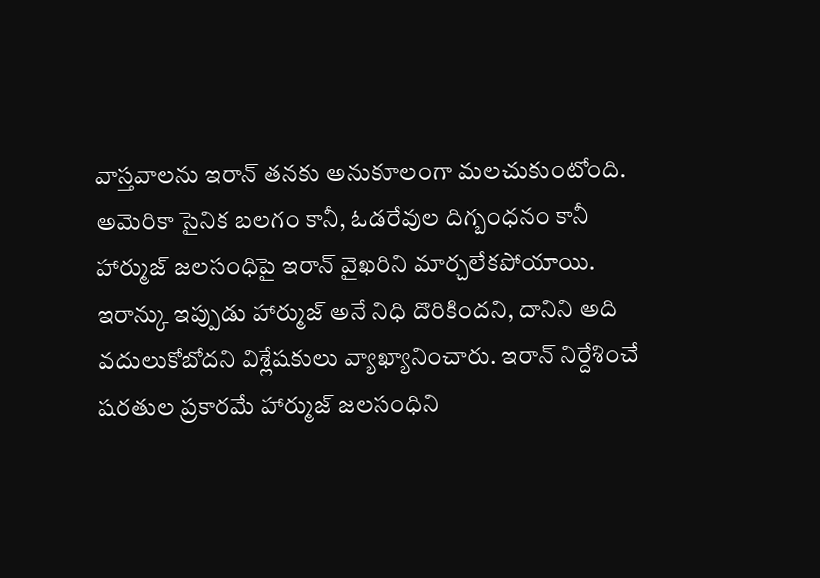వాస్తవాలను ఇరాన్ తనకు అనుకూలంగా మలచుకుంటోంది. అమెరికా సైనిక బలగం కానీ, ఓడరేవుల దిగ్బంధనం కానీ హార్ముజ్ జలసంధిపై ఇరాన్ వైఖరిని మార్చలేకపోయాయి. ఇరాన్కు ఇప్పుడు హార్ముజ్ అనే నిధి దొరికిందని, దానిని అది వదులుకోబోదని విశ్లేషకులు వ్యాఖ్యానించారు. ఇరాన్ నిర్దేశించే షరతుల ప్రకారమే హార్ముజ్ జలసంధిని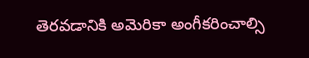తెరవడానికి అమెరికా అంగీకరించాల్సి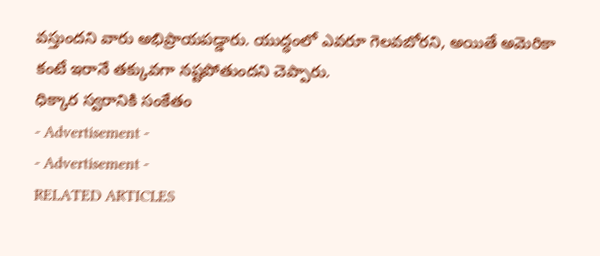వస్తుందని వారు అభిప్రాయపడ్డారు. యుద్ధంలో ఎవరూ గెలవబోరని, అయితే అమెరికా కంటే ఇరానే తక్కువగా నష్టపోతుందని చెప్పారు.
ధిక్కార స్వరానికి సంకేతం
- Advertisement -
- Advertisement -
RELATED ARTICLES